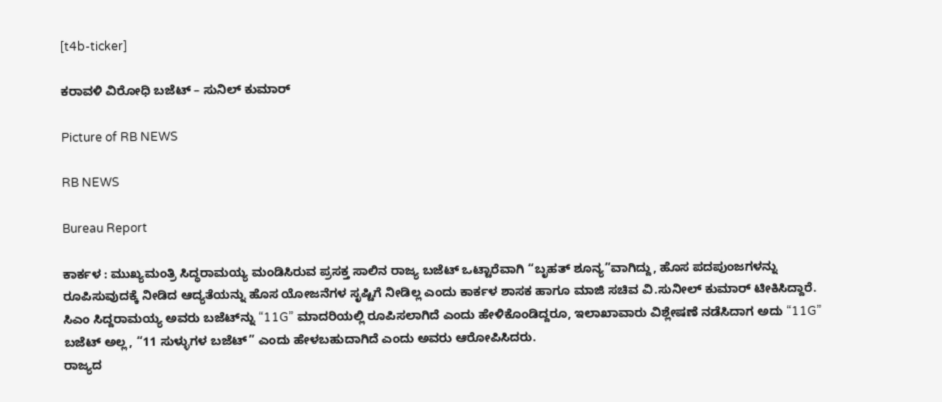[t4b-ticker]

ಕರಾವಳಿ ವಿರೋಧಿ ಬಜೆಟ್ – ಸುನಿಲ್ ಕುಮಾರ್

Picture of RB NEWS

RB NEWS

Bureau Report

ಕಾರ್ಕಳ : ಮುಖ್ಯಮಂತ್ರಿ ಸಿದ್ಧರಾಮಯ್ಯ ಮಂಡಿಸಿರುವ ಪ್ರಸಕ್ತ ಸಾಲಿನ ರಾಜ್ಯ ಬಜೆಟ್‌ ಒಟ್ಟಾರೆವಾಗಿ “ಬೃಹತ್ ಶೂನ್ಯ”ವಾಗಿದ್ದು, ಹೊಸ ಪದಪುಂಜಗಳನ್ನು ರೂಪಿಸುವುದಕ್ಕೆ ನೀಡಿದ ಆದ್ಯತೆಯನ್ನು ಹೊಸ ಯೋಜನೆಗಳ ಸೃಷ್ಟಿಗೆ ನೀಡಿಲ್ಲ ಎಂದು ಕಾರ್ಕಳ ಶಾಸಕ ಹಾಗೂ ಮಾಜಿ ಸಚಿವ ವಿ.ಸುನೀಲ್ ಕುಮಾರ್ ಟೀಕಿಸಿದ್ದಾರೆ.
ಸಿಎಂ ಸಿದ್ದರಾಮಯ್ಯ ಅವರು ಬಜೆಟ್‌ನ್ನು “11G” ಮಾದರಿಯಲ್ಲಿ ರೂಪಿಸಲಾಗಿದೆ ಎಂದು ಹೇಳಿಕೊಂಡಿದ್ದರೂ, ಇಲಾಖಾವಾರು ವಿಶ್ಲೇಷಣೆ ನಡೆಸಿದಾಗ ಅದು “11G” ಬಜೆಟ್‌ ಅಲ್ಲ, “11 ಸುಳ್ಳುಗಳ ಬಜೆಟ್‌” ಎಂದು ಹೇಳಬಹುದಾಗಿದೆ ಎಂದು ಅವರು ಆರೋಪಿಸಿದರು.
ರಾಜ್ಯದ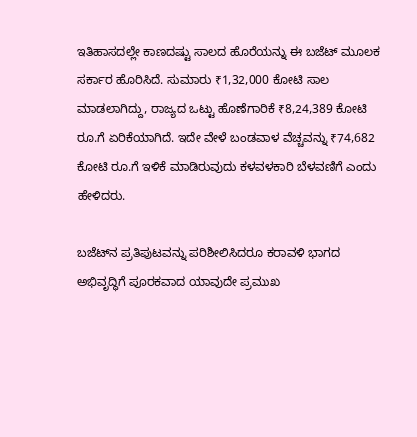ಇತಿಹಾಸದಲ್ಲೇ ಕಾಣದಷ್ಟು ಸಾಲದ ಹೊರೆಯನ್ನು ಈ ಬಜೆಟ್ ಮೂಲಕ ಸರ್ಕಾರ ಹೊರಿಸಿದೆ. ಸುಮಾರು ₹1,32,000 ಕೋಟಿ ಸಾಲ ಮಾಡಲಾಗಿದ್ದು, ರಾಜ್ಯದ ಒಟ್ಟು ಹೊಣೆಗಾರಿಕೆ ₹8,24,389 ಕೋಟಿ ರೂ.ಗೆ ಏರಿಕೆಯಾಗಿದೆ. ಇದೇ ವೇಳೆ ಬಂಡವಾಳ ವೆಚ್ಚವನ್ನು ₹74,682 ಕೋಟಿ ರೂ.ಗೆ ಇಳಿಕೆ ಮಾಡಿರುವುದು ಕಳವಳಕಾರಿ ಬೆಳವಣಿಗೆ ಎಂದು ಹೇಳಿದರು.

ಬಜೆಟ್‌ನ ಪ್ರತಿಪುಟವನ್ನು ಪರಿಶೀಲಿಸಿದರೂ ಕರಾವಳಿ ಭಾಗದ ಅಭಿವೃದ್ಧಿಗೆ ಪೂರಕವಾದ ಯಾವುದೇ ಪ್ರಮುಖ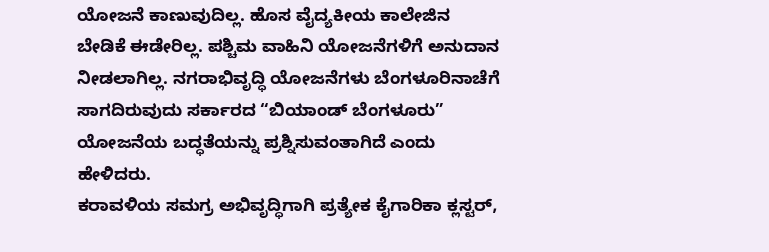ಯೋಜನೆ ಕಾಣುವುದಿಲ್ಲ. ಹೊಸ ವೈದ್ಯಕೀಯ ಕಾಲೇಜಿನ ಬೇಡಿಕೆ ಈಡೇರಿಲ್ಲ. ಪಶ್ಚಿಮ ವಾಹಿನಿ ಯೋಜನೆಗಳಿಗೆ ಅನುದಾನ ನೀಡಲಾಗಿಲ್ಲ. ನಗರಾಭಿವೃದ್ಧಿ ಯೋಜನೆಗಳು ಬೆಂಗಳೂರಿನಾಚೆಗೆ ಸಾಗದಿರುವುದು ಸರ್ಕಾರದ “ಬಿಯಾಂಡ್ ಬೆಂಗಳೂರು” ಯೋಜನೆಯ ಬದ್ಧತೆಯನ್ನು ಪ್ರಶ್ನಿಸುವಂತಾಗಿದೆ ಎಂದು ಹೇಳಿದರು.
ಕರಾವಳಿಯ ಸಮಗ್ರ ಅಭಿವೃದ್ಧಿಗಾಗಿ ಪ್ರತ್ಯೇಕ ಕೈಗಾರಿಕಾ ಕ್ಲಸ್ಟರ್,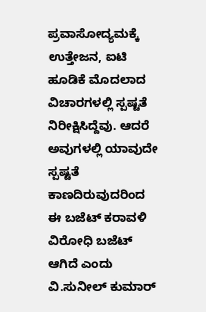ಪ್ರವಾಸೋದ್ಯಮಕ್ಕೆ ಉತ್ತೇಜನ, ಐಟಿ ಹೂಡಿಕೆ ಮೊದಲಾದ ವಿಚಾರಗಳಲ್ಲಿ ಸ್ಪಷ್ಟತೆ ನಿರೀಕ್ಷಿಸಿದ್ದೆವು. ಆದರೆ ಅವುಗಳಲ್ಲಿ ಯಾವುದೇ ಸ್ಪಷ್ಟತೆ ಕಾಣದಿರುವುದರಿಂದ ಈ ಬಜೆಟ್ ಕರಾವಳಿ ವಿರೋಧಿ ಬಜೆಟ್ ಆಗಿದೆ ಎಂದು ವಿ.ಸುನೀಲ್ ಕುಮಾರ್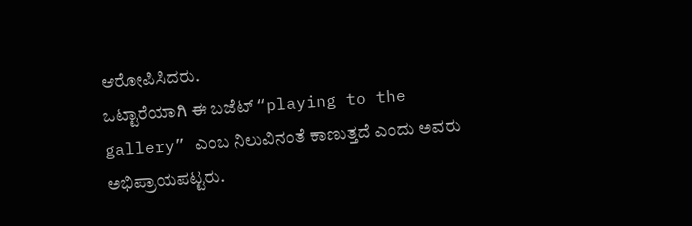ಆರೋಪಿಸಿದರು.
ಒಟ್ಟಾರೆಯಾಗಿ ಈ ಬಜೆಟ್ “playing to the gallery” ಎಂಬ ನಿಲುವಿನಂತೆ ಕಾಣುತ್ತದೆ ಎಂದು ಅವರು ಅಭಿಪ್ರಾಯಪಟ್ಟರು.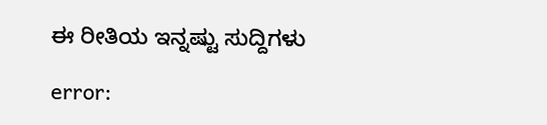ಈ ರೀತಿಯ ಇನ್ನಷ್ಟು ಸುದ್ದಿಗಳು

error: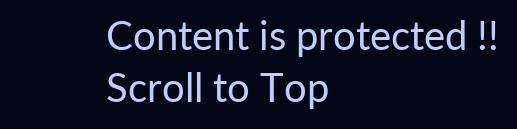Content is protected !!
Scroll to Top